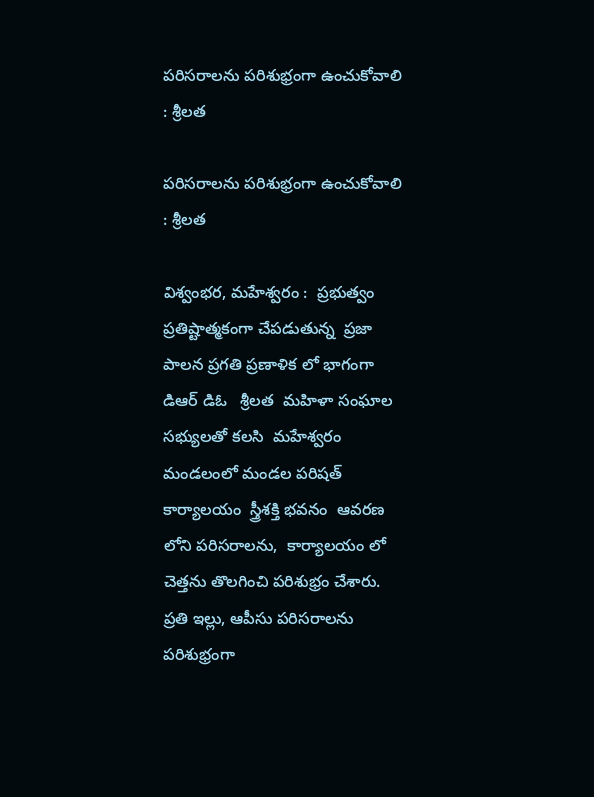పరిసరాలను పరిశుభ్రంగా ఉంచుకోవాలి : శ్రీలత

పరిసరాలను పరిశుభ్రంగా ఉంచుకోవాలి : శ్రీలత

విశ్వంభర, మహేశ్వరం :  ప్రభుత్వం ప్రతిష్టాత్మకంగా చేపడుతున్న  ప్రజా పాలన ప్రగతి ప్రణాళిక లో భాగంగా  డిఆర్ డిఓ   శ్రీలత  మహిళా సంఘాల సభ్యులతో కలసి  మహేశ్వరం మండలంలో మండల పరిషత్ కార్యాలయం  స్త్రీశక్తి భవనం  ఆవరణ లోని పరిసరాలను,  కార్యాలయం లో  చెత్తను తొలగించి పరిశుభ్రం చేశారు. ప్రతి ఇల్లు, ఆపీసు పరిసరాలను పరిశుభ్రంగా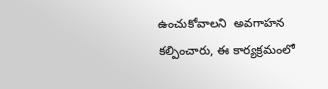ఉంచుకోవాలని  అవగాహన కల్పించారు, ఈ కార్యక్రమంలో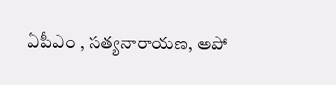ఏపీఎం , సత్యనారాయణ, అపో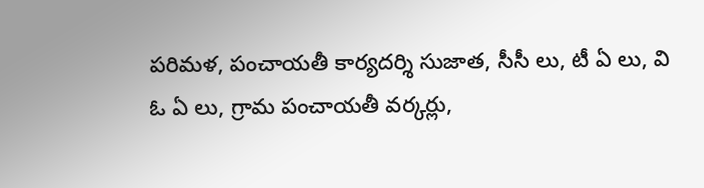పరిమళ, పంచాయతీ కార్యదర్శి సుజాత, సీసీ లు, టీ ఏ లు, వి ఓ ఏ లు, గ్రామ పంచాయతీ వర్కర్లు,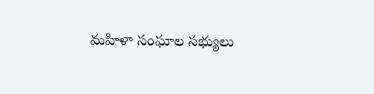మహిళా సంఘాల సభ్యులు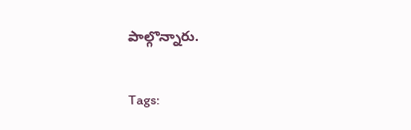పాల్గొన్నారు.

Tags: